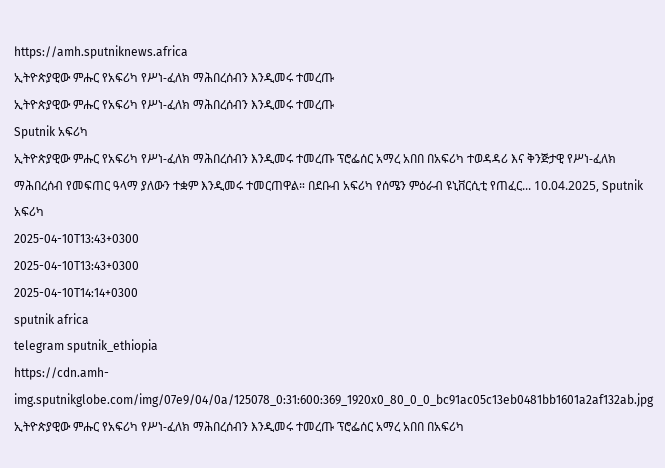https://amh.sputniknews.africa
ኢትዮጵያዊው ምሑር የአፍሪካ የሥነ-ፈለክ ማሕበረሰብን እንዲመሩ ተመረጡ
ኢትዮጵያዊው ምሑር የአፍሪካ የሥነ-ፈለክ ማሕበረሰብን እንዲመሩ ተመረጡ
Sputnik አፍሪካ
ኢትዮጵያዊው ምሑር የአፍሪካ የሥነ-ፈለክ ማሕበረሰብን እንዲመሩ ተመረጡ ፕሮፌሰር አማረ አበበ በአፍሪካ ተወዳዳሪ እና ቅንጅታዊ የሥነ-ፈለክ ማሕበረሰብ የመፍጠር ዓላማ ያለውን ተቋም እንዲመሩ ተመርጠዋል። በደቡብ አፍሪካ የሰሜን ምዕራብ ዩኒቨርሲቲ የጠፈር... 10.04.2025, Sputnik አፍሪካ
2025-04-10T13:43+0300
2025-04-10T13:43+0300
2025-04-10T14:14+0300
sputnik africa
telegram sputnik_ethiopia
https://cdn.amh-img.sputnikglobe.com/img/07e9/04/0a/125078_0:31:600:369_1920x0_80_0_0_bc91ac05c13eb0481bb1601a2af132ab.jpg
ኢትዮጵያዊው ምሑር የአፍሪካ የሥነ-ፈለክ ማሕበረሰብን እንዲመሩ ተመረጡ ፕሮፌሰር አማረ አበበ በአፍሪካ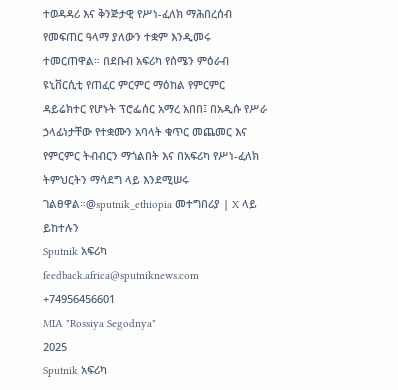ተወዳዳሪ እና ቅንጅታዊ የሥነ-ፈለክ ማሕበረሰብ የመፍጠር ዓላማ ያለውን ተቋም እንዲመሩ ተመርጠዋል። በደቡብ አፍሪካ የሰሜን ምዕራብ ዩኒቨርሲቲ የጠፈር ምርምር ማዕከል የምርምር ዳይሬክተር የሆኑት ፕሮፌሰር አማረ አበበ፤ በአዲሱ የሥራ ኃላፊነታቸው የተቋሙን አባላት ቁጥር መጨመር እና የምርምር ትብብርን ማጎልበት እና በአፍሪካ የሥነ-ፈለክ ትምህርትን ማሳደግ ላይ እንደሚሠሩ ገልፀዋል።@sputnik_ethiopia መተግበሪያ | X ላይ ይከተሉን
Sputnik አፍሪካ
feedback.africa@sputniknews.com
+74956456601
MIA "Rossiya Segodnya"
2025
Sputnik አፍሪካ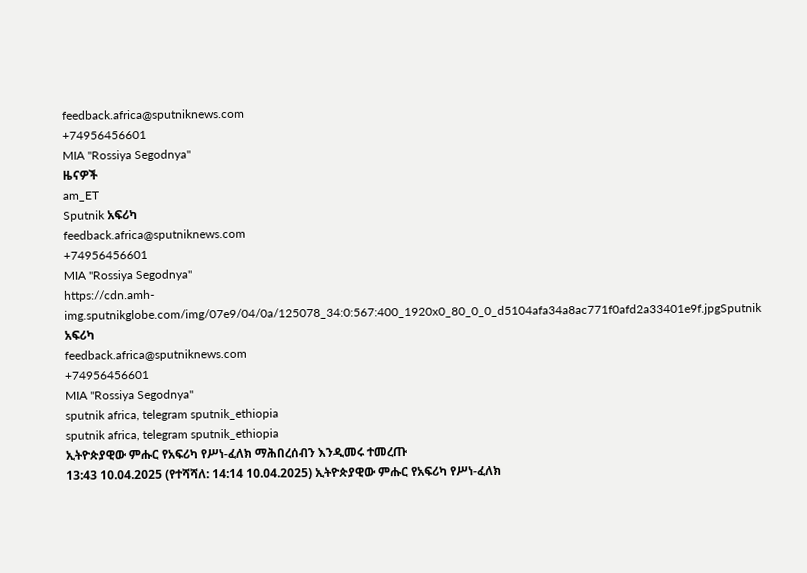feedback.africa@sputniknews.com
+74956456601
MIA "Rossiya Segodnya"
ዜናዎች
am_ET
Sputnik አፍሪካ
feedback.africa@sputniknews.com
+74956456601
MIA "Rossiya Segodnya"
https://cdn.amh-img.sputnikglobe.com/img/07e9/04/0a/125078_34:0:567:400_1920x0_80_0_0_d5104afa34a8ac771f0afd2a33401e9f.jpgSputnik አፍሪካ
feedback.africa@sputniknews.com
+74956456601
MIA "Rossiya Segodnya"
sputnik africa, telegram sputnik_ethiopia
sputnik africa, telegram sputnik_ethiopia
ኢትዮጵያዊው ምሑር የአፍሪካ የሥነ-ፈለክ ማሕበረሰብን እንዲመሩ ተመረጡ
13:43 10.04.2025 (የተሻሻለ: 14:14 10.04.2025) ኢትዮጵያዊው ምሑር የአፍሪካ የሥነ-ፈለክ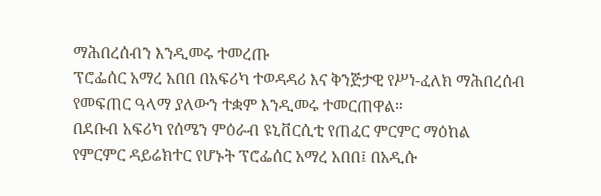ማሕበረሰብን እንዲመሩ ተመረጡ
ፕሮፌሰር አማረ አበበ በአፍሪካ ተወዳዳሪ እና ቅንጅታዊ የሥነ-ፈለክ ማሕበረሰብ የመፍጠር ዓላማ ያለውን ተቋም እንዲመሩ ተመርጠዋል።
በደቡብ አፍሪካ የሰሜን ምዕራብ ዩኒቨርሲቲ የጠፈር ምርምር ማዕከል የምርምር ዳይሬክተር የሆኑት ፕሮፌሰር አማረ አበበ፤ በአዲሱ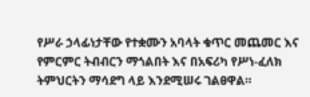የሥራ ኃላፊነታቸው የተቋሙን አባላት ቁጥር መጨመር እና የምርምር ትብብርን ማጎልበት እና በአፍሪካ የሥነ-ፈለክ ትምህርትን ማሳደግ ላይ እንደሚሠሩ ገልፀዋል።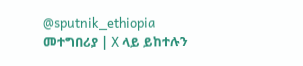@sputnik_ethiopia
መተግበሪያ | X ላይ ይከተሉን